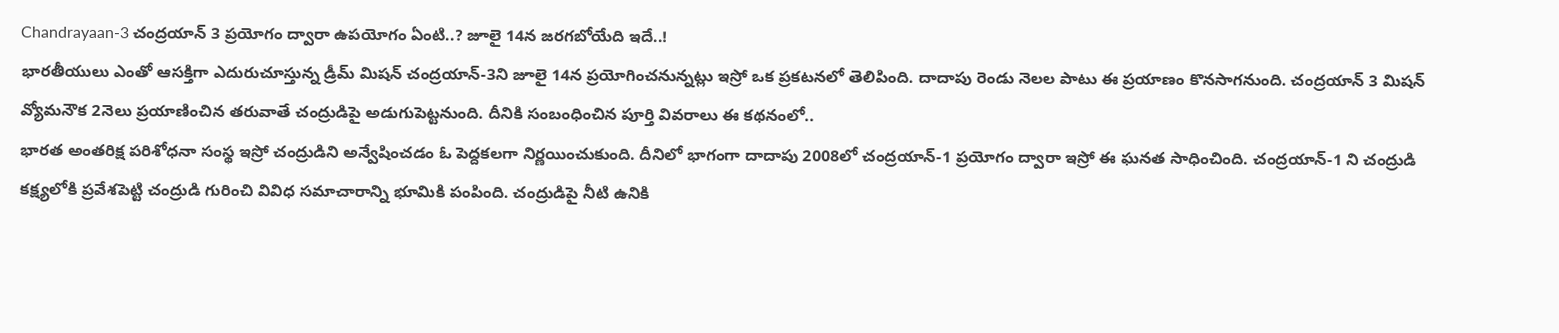Chandrayaan-3 చంద్రయాన్ 3 ప్రయోగం ద్వారా ఉపయోగం ఏంటి..? జూలై 14న జరగబోయేది ఇదే..!
భారతీయులు ఎంతో ఆసక్తిగా ఎదురుచూస్తున్న డ్రీమ్ మిషన్ చంద్రయాన్-3ని జూలై 14న ప్రయోగించనున్నట్లు ఇస్రో ఒక ప్రకటనలో తెలిపింది. దాదాపు రెండు నెలల పాటు ఈ ప్రయాణం కొనసాగనుంది. చంద్రయాన్ 3 మిషన్ వ్యోమనౌక 2నెలు ప్రయాణించిన తరువాతే చంద్రుడిపై అడుగుపెట్టనుంది. దీనికి సంబంధించిన పూర్తి వివరాలు ఈ కథనంలో..
భారత అంతరిక్ష పరిశోధనా సంస్థ ఇస్రో చంద్రుడిని అన్వేషించడం ఓ పెద్దకలగా నిర్ణయించుకుంది. దీనిలో భాగంగా దాదాపు 2008లో చంద్రయాన్-1 ప్రయోగం ద్వారా ఇస్రో ఈ ఘనత సాధించింది. చంద్రయాన్-1 ని చంద్రుడి కక్ష్యలోకి ప్రవేశపెట్టి చంద్రుడి గురించి వివిధ సమాచారాన్ని భూమికి పంపింది. చంద్రుడిపై నీటి ఉనికి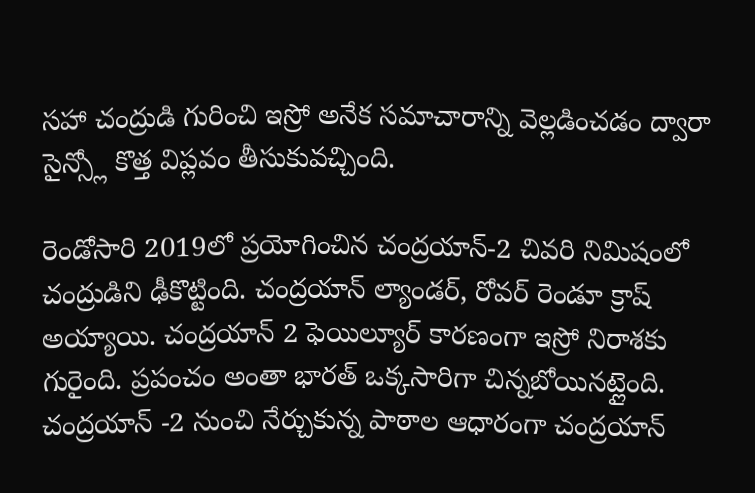సహా చంద్రుడి గురించి ఇస్రో అనేక సమాచారాన్ని వెల్లడించడం ద్వారా సైన్స్లో కొత్త విప్లవం తీసుకువచ్చింది.

రెండోసారి 2019లో ప్రయోగించిన చంద్రయాన్-2 చివరి నిమిషంలో చంద్రుడిని ఢీకొట్టింది. చంద్రయాన్ ల్యాండర్, రోవర్ రెండూ క్రాష్ అయ్యాయి. చంద్రయాన్ 2 ఫెయిల్యూర్ కారణంగా ఇస్రో నిరాశకు గురైంది. ప్రపంచం అంతా భారత్ ఒక్కసారిగా చిన్నబోయినట్లైంది.
చంద్రయాన్ -2 నుంచి నేర్చుకున్న పాఠాల ఆధారంగా చంద్రయాన్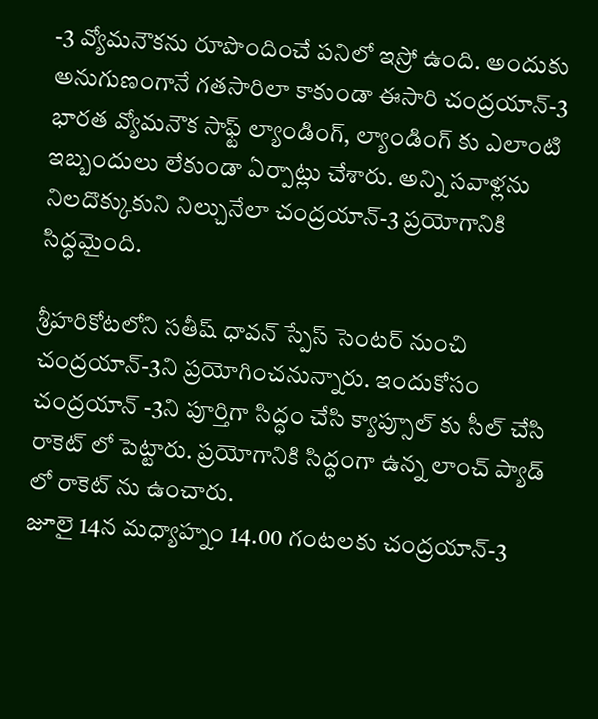-3 వ్యోమనౌకను రూపొందించే పనిలో ఇస్రో ఉంది. అందుకు అనుగుణంగానే గతసారిలా కాకుండా ఈసారి చంద్రయాన్-3 భారత వ్యోమనౌక సాఫ్ట్ ల్యాండింగ్, ల్యాండింగ్ కు ఎలాంటి ఇబ్బందులు లేకుండా ఏర్పాట్లు చేశారు. అన్ని సవాళ్లను నిలదొక్కుకుని నిల్చునేలా చంద్రయాన్-3 ప్రయోగానికి సిద్ధమైంది.

శ్రీహరికోటలోని సతీష్ ధావన్ స్పేస్ సెంటర్ నుంచి చంద్రయాన్-3ని ప్రయోగించనున్నారు. ఇందుకోసం చంద్రయాన్ -3ని పూర్తిగా సిద్ధం చేసి క్యాప్సూల్ కు సీల్ చేసి రాకెట్ లో పెట్టారు. ప్రయోగానికి సిద్ధంగా ఉన్న లాంచ్ ప్యాడ్ లో రాకెట్ ను ఉంచారు.
జూలై 14న మధ్యాహ్నం 14.00 గంటలకు చంద్రయాన్-3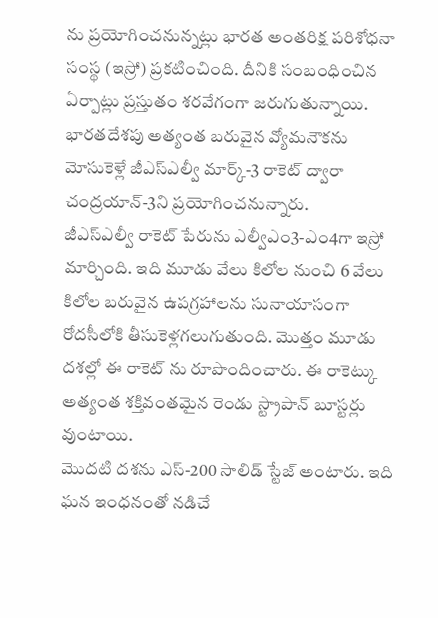ను ప్రయోగించనున్నట్లు భారత అంతరిక్ష పరిశోధనా సంస్థ (ఇస్రో) ప్రకటించింది. దీనికి సంబంధించిన ఏర్పాట్లు ప్రస్తుతం శరవేగంగా జరుగుతున్నాయి. భారతదేశపు అత్యంత బరువైన వ్యోమనౌకను మోసుకెళ్లే జీఎస్ఎల్వీ మార్క్-3 రాకెట్ ద్వారా చంద్రయాన్-3ని ప్రయోగించనున్నారు.
జీఎస్ఎల్వీ రాకెట్ పేరును ఎల్వీఎం3-ఎం4గా ఇస్రో మార్చింది. ఇది మూడు వేలు కిలోల నుంచి 6 వేలు కిలోల బరువైన ఉపగ్రహాలను సునాయాసంగా రోదసీలోకి తీసుకెళ్లగలుగుతుంది. మొత్తం మూడు దశల్లో ఈ రాకెట్ ను రూపొందించారు. ఈ రాకెట్కు అత్యంత శక్తివంతమైన రెండు స్ట్రాపాన్ బూస్టర్లు వుంటాయి.
మొదటి దశను ఎస్-200 సాలిడ్ స్టేజ్ అంటారు. ఇది ఘన ఇంధనంతో నడిచే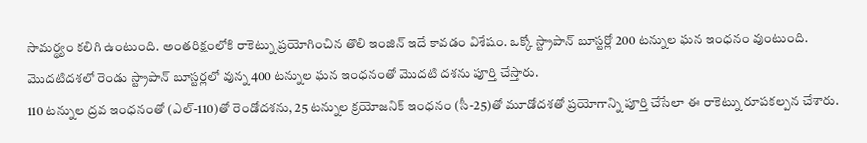సామర్థ్యం కలిగి ఉంటుంది. అంతరిక్షంలోకి రాకెట్ను ప్రయోగించిన తొలి ఇంజిన్ ఇదే కావడం విశేషం. ఒక్కో స్ట్రాపాన్ బూస్టర్లో 200 టన్నుల ఘన ఇంధనం వుంటుంది. మొదటిదశలో రెండు స్ట్రాపాన్ బూస్టర్లలో వున్న 400 టన్నుల ఘన ఇంధనంతో మొదటి దశను పూర్తి చేస్తారు.
110 టన్నుల ద్రవ ఇంధనంతో (ఎల్-110)తో రెండోదశను, 25 టన్నుల క్రయోజనిక్ ఇంధనం (సీ-25)తో మూడోదశతో ప్రయోగాన్ని పూర్తి చేసేలా ఈ రాకెట్ను రూపకల్పన చేశారు.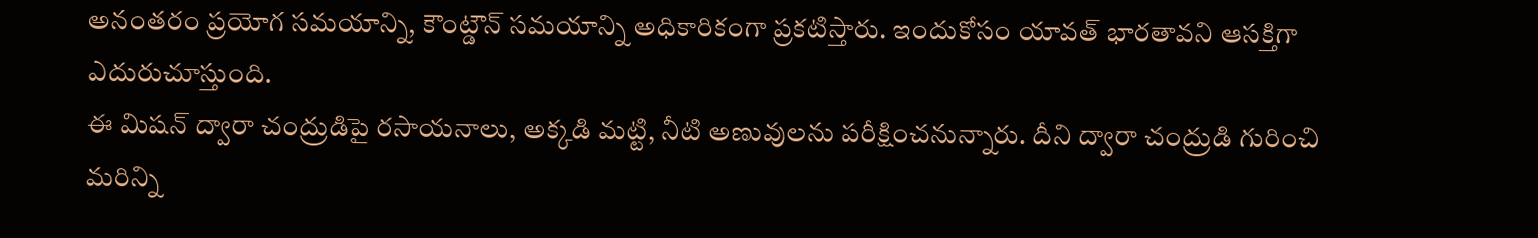అనంతరం ప్రయోగ సమయాన్ని, కౌంట్డౌన్ సమయాన్ని అధికారికంగా ప్రకటిస్తారు. ఇందుకోసం యావత్ భారతావని ఆసక్తిగా ఎదురుచూస్తుంది.
ఈ మిషన్ ద్వారా చంద్రుడిపై రసాయనాలు, అక్కడి మట్టి, నీటి అణువులను పరీక్షించనున్నారు. దీని ద్వారా చంద్రుడి గురించి మరిన్ని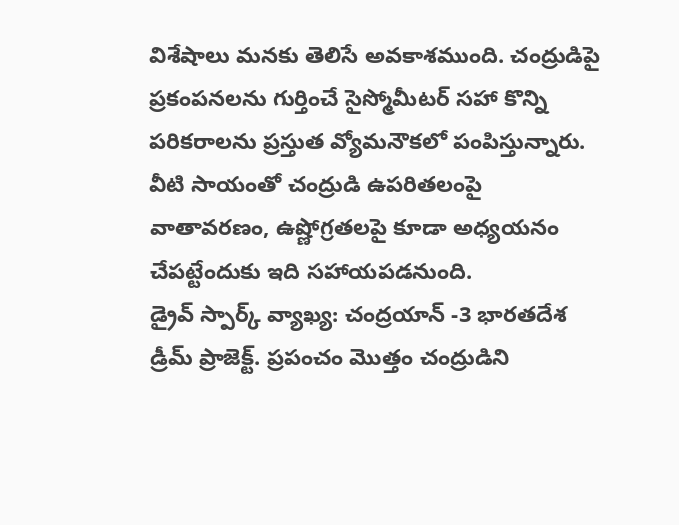విశేషాలు మనకు తెలిసే అవకాశముంది. చంద్రుడిపై ప్రకంపనలను గుర్తించే సైస్మోమీటర్ సహా కొన్ని పరికరాలను ప్రస్తుత వ్యోమనౌకలో పంపిస్తున్నారు. వీటి సాయంతో చంద్రుడి ఉపరితలంపై వాతావరణం, ఉష్ణోగ్రతలపై కూడా అధ్యయనం చేపట్టేందుకు ఇది సహాయపడనుంది.
డ్రైవ్ స్పార్క్ వ్యాఖ్య: చంద్రయాన్ -3 భారతదేశ డ్రీమ్ ప్రాజెక్ట్. ప్రపంచం మొత్తం చంద్రుడిని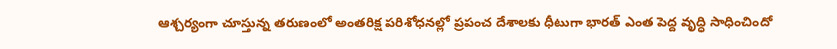ఆశ్చర్యంగా చూస్తున్న తరుణంలో అంతరిక్ష పరిశోధనల్లో ప్రపంచ దేశాలకు ధీటుగా భారత్ ఎంత పెద్ద వృద్ధి సాధించిందో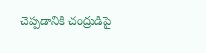చెప్పడానికి చంద్రుడిపై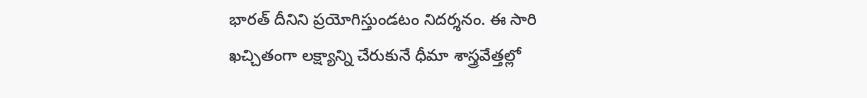భారత్ దీనిని ప్రయోగిస్తుండటం నిదర్శనం. ఈ సారి ఖచ్చితంగా లక్ష్యాన్ని చేరుకునే ధీమా శాస్త్రవేత్తల్లో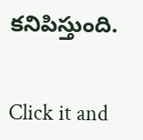కనిపిస్తుంది.


Click it and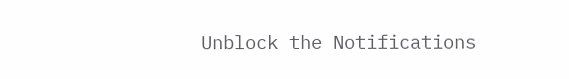Unblock the Notifications